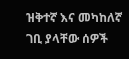ዝቅተኛ እና መካከለኛ ገቢ ያላቸው ሰዎች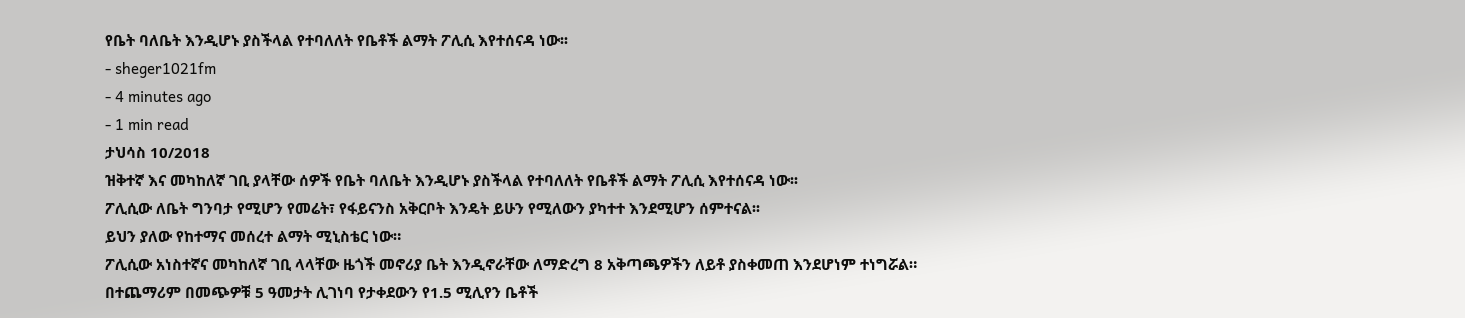የቤት ባለቤት እንዲሆኑ ያስችላል የተባለለት የቤቶች ልማት ፖሊሲ እየተሰናዳ ነው፡፡
- sheger1021fm
- 4 minutes ago
- 1 min read
ታህሳስ 10/2018
ዝቅተኛ እና መካከለኛ ገቢ ያላቸው ሰዎች የቤት ባለቤት እንዲሆኑ ያስችላል የተባለለት የቤቶች ልማት ፖሊሲ እየተሰናዳ ነው፡፡
ፖሊሲው ለቤት ግንባታ የሚሆን የመሬት፣ የፋይናንስ አቅርቦት እንዴት ይሁን የሚለውን ያካተተ እንደሚሆን ሰምተናል፡፡
ይህን ያለው የከተማና መሰረተ ልማት ሚኒስቴር ነው።
ፖሊሲው አነስተኛና መካከለኛ ገቢ ላላቸው ዜጎች መኖሪያ ቤት እንዲኖራቸው ለማድረግ 8 አቅጣጫዎችን ለይቶ ያስቀመጠ እንደሆነም ተነግሯል።
በተጨማሪም በመጭዎቹ 5 ዓመታት ሊገነባ የታቀደውን የ1.5 ሚሊየን ቤቶች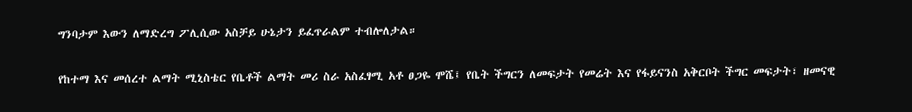ግንባታም እውን ለማድረግ ፖሊሲው አስቻይ ሁኔታን ይፈጥራልም ተብሎለታል።

የከተማ እና መሰረተ ልማት ሚኒስቴር የቤቶች ልማት መሪ ስራ አስፈፃሚ አቶ ፀጋዬ ሞሼ፤ የቤት ችግርን ለመፍታት የመሬት እና የፋይናንስ አቅርቦት ችግር መፍታት፣ ዘመናዊ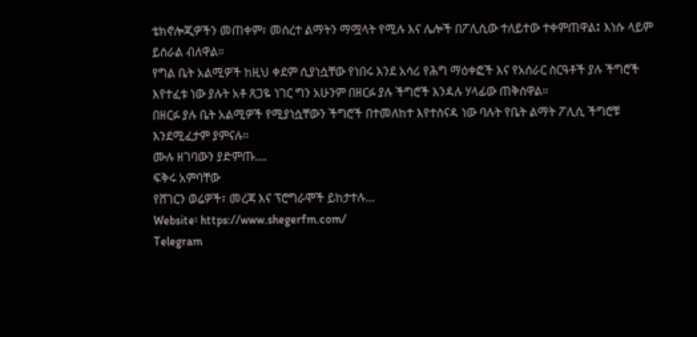ቴክኖሎጂዎችን መጠቀም፣ መሰረተ ልማትን ማሟላት የሚሉ እና ሌሎች በፖሊሲው ተለይተው ተቀምጠዋል፤ እነሱ ላይም ይሰራል ብለዋል።
የግል ቤት አልሚዎች ከዚህ ቀደም ሲያነሷቸው የነበሩ እንደ አሳሪ የሕግ ማዕቀፎች እና የአሰራር ስርዓቶች ያሉ ችግሮች እየተፈቱ ነው ያሉት አቶ ጸጋዬ ነገር ግን አሁንም በዘርፉ ያሉ ችግሮች እንዳሉ ሃላፊው ጠቅሰዋል።
በዘርፉ ያሉ ቤት አልሚዎች የሚያነሷቸውን ችግሮች በተመለከተ እየተሰናዳ ነው ባሉት የቤት ልማት ፖሊሲ ችግሮቹ እንደሚፈታም ያምናሉ።
ሙሉ ዘገባውን ያድምጡ….
ፍቅሩ አምባቸው
የሸገርን ወሬዎች፣ መረጃ እና ፕሮግራሞች ይከታተሉ…
Website፡ https://www.shegerfm.com/
Telegram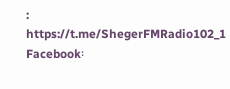: https://t.me/ShegerFMRadio102_1
Facebook፡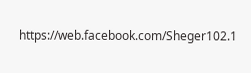https://web.facebook.com/Sheger102.1